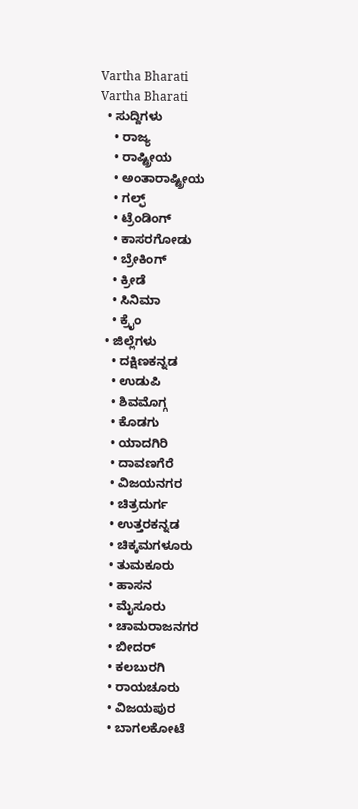Vartha Bharati
Vartha Bharati
  • ಸುದ್ದಿಗಳು
    • ರಾಜ್ಯ
    • ರಾಷ್ಟ್ರೀಯ
    • ಅಂತಾರಾಷ್ಟ್ರೀಯ
    • ಗಲ್ಫ್
    • ಟ್ರೆಂಡಿಂಗ್
    • ಕಾಸರಗೋಡು
    • ಬ್ರೇಕಿಂಗ್
    • ಕ್ರೀಡೆ
    • ಸಿನಿಮಾ
    • ಕ್ರೈಂ
  • ಜಿಲ್ಲೆಗಳು
    • ದಕ್ಷಿಣಕನ್ನಡ
    • ಉಡುಪಿ
    • ಶಿವಮೊಗ್ಗ
    • ಕೊಡಗು
    • ಯಾದಗಿರಿ
    • ದಾವಣಗೆರೆ
    • ವಿಜಯನಗರ
    • ಚಿತ್ರದುರ್ಗ
    • ಉತ್ತರಕನ್ನಡ
    • ಚಿಕ್ಕಮಗಳೂರು
    • ತುಮಕೂರು
    • ಹಾಸನ
    • ಮೈಸೂರು
    • ಚಾಮರಾಜನಗರ
    • ಬೀದರ್‌
    • ಕಲಬುರಗಿ
    • ರಾಯಚೂರು
    • ವಿಜಯಪುರ
    • ಬಾಗಲಕೋಟೆ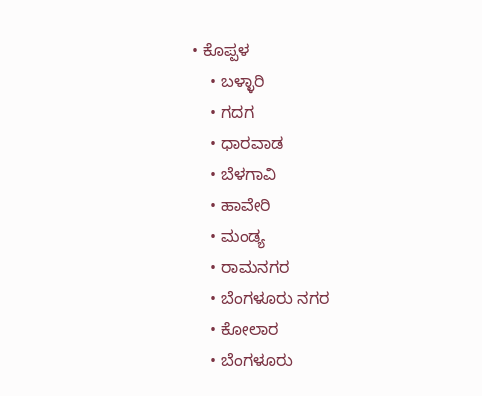• ಕೊಪ್ಪಳ
    • ಬಳ್ಳಾರಿ
    • ಗದಗ
    • ಧಾರವಾಡ‌
    • ಬೆಳಗಾವಿ
    • ಹಾವೇರಿ
    • ಮಂಡ್ಯ
    • ರಾಮನಗರ
    • ಬೆಂಗಳೂರು ನಗರ
    • ಕೋಲಾರ
    • ಬೆಂಗಳೂರು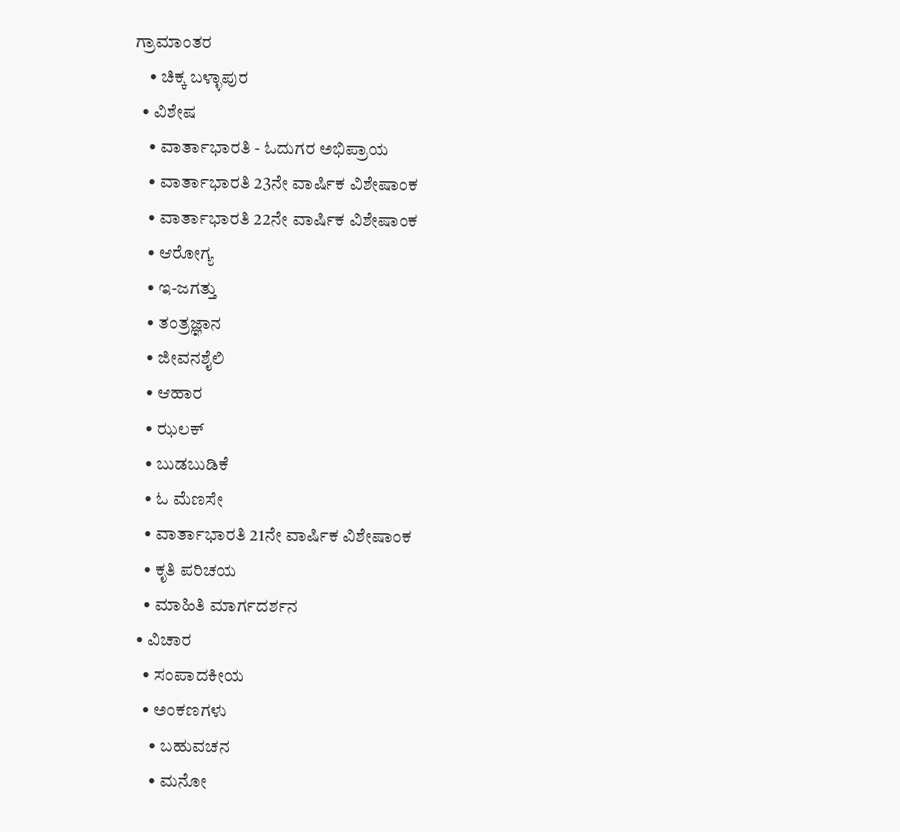ಗ್ರಾಮಾಂತರ
    • ಚಿಕ್ಕ ಬಳ್ಳಾಪುರ
  • ವಿಶೇಷ
    • ವಾರ್ತಾಭಾರತಿ - ಓದುಗರ ಅಭಿಪ್ರಾಯ
    • ವಾರ್ತಾಭಾರತಿ 23ನೇ ವಾರ್ಷಿಕ ವಿಶೇಷಾಂಕ
    • ವಾರ್ತಾಭಾರತಿ 22ನೇ ವಾರ್ಷಿಕ ವಿಶೇಷಾಂಕ
    • ಆರೋಗ್ಯ
    • ಇ-ಜಗತ್ತು
    • ತಂತ್ರಜ್ಞಾನ
    • ಜೀವನಶೈಲಿ
    • ಆಹಾರ
    • ಝಲಕ್
    • ಬುಡಬುಡಿಕೆ
    • ಓ ಮೆಣಸೇ
    • ವಾರ್ತಾಭಾರತಿ 21ನೇ ವಾರ್ಷಿಕ ವಿಶೇಷಾಂಕ
    • ಕೃತಿ ಪರಿಚಯ
    • ಮಾಹಿತಿ ಮಾರ್ಗದರ್ಶನ
  • ವಿಚಾರ
    • ಸಂಪಾದಕೀಯ
    • ಅಂಕಣಗಳು
      • ಬಹುವಚನ
      • ಮನೋ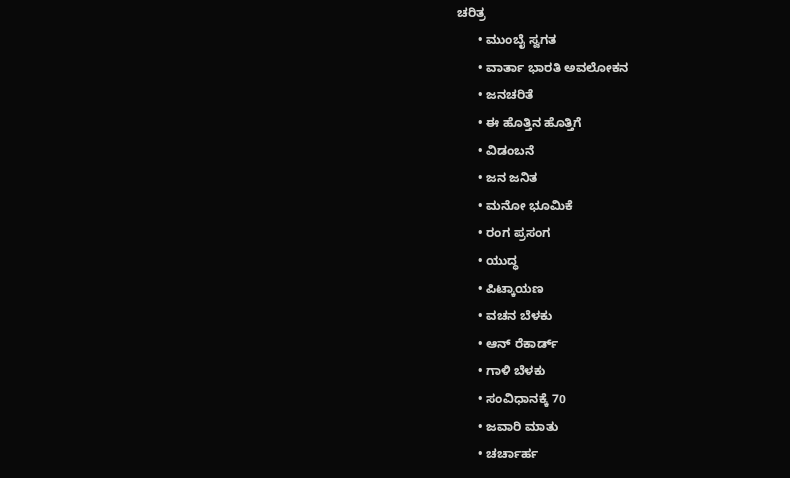ಚರಿತ್ರ
      • ಮುಂಬೈ ಸ್ವಗತ
      • ವಾರ್ತಾ ಭಾರತಿ ಅವಲೋಕನ
      • ಜನಚರಿತೆ
      • ಈ ಹೊತ್ತಿನ ಹೊತ್ತಿಗೆ
      • ವಿಡಂಬನೆ
      • ಜನ ಜನಿತ
      • ಮನೋ ಭೂಮಿಕೆ
      • ರಂಗ ಪ್ರಸಂಗ
      • ಯುದ್ಧ
      • ಪಿಟ್ಕಾಯಣ
      • ವಚನ ಬೆಳಕು
      • ಆನ್ ರೆಕಾರ್ಡ್
      • ಗಾಳಿ ಬೆಳಕು
      • ಸಂವಿಧಾನಕ್ಕೆ 70
      • ಜವಾರಿ ಮಾತು
      • ಚರ್ಚಾರ್ಹ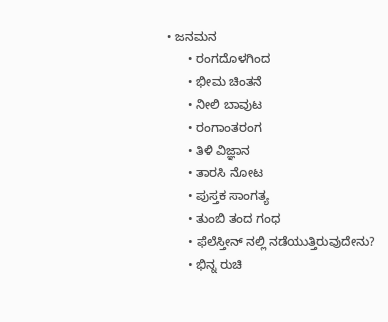• ಜನಮನ
      • ರಂಗದೊಳಗಿಂದ
      • ಭೀಮ ಚಿಂತನೆ
      • ನೀಲಿ ಬಾವುಟ
      • ರಂಗಾಂತರಂಗ
      • ತಿಳಿ ವಿಜ್ಞಾನ
      • ತಾರಸಿ ನೋಟ
      • ಪುಸ್ತಕ ಸಾಂಗತ್ಯ
      • ತುಂಬಿ ತಂದ ಗಂಧ
      • ಫೆಲೆಸ್ತೀನ್ ‌ನಲ್ಲಿ ನಡೆಯುತ್ತಿರುವುದೇನು?
      • ಭಿನ್ನ ರುಚಿ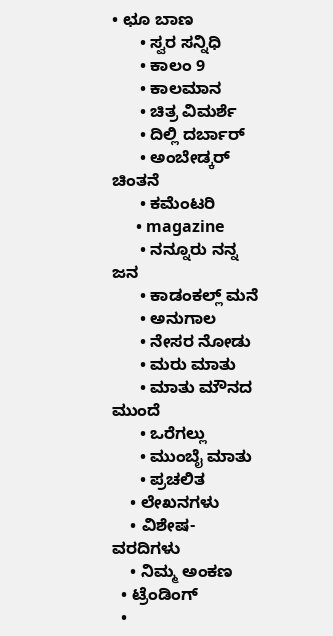• ಛೂ ಬಾಣ
      • ಸ್ವರ ಸನ್ನಿಧಿ
      • ಕಾಲಂ 9
      • ಕಾಲಮಾನ
      • ಚಿತ್ರ ವಿಮರ್ಶೆ
      • ದಿಲ್ಲಿ ದರ್ಬಾರ್
      • ಅಂಬೇಡ್ಕರ್ ಚಿಂತನೆ
      • ಕಮೆಂಟರಿ
      • magazine
      • ನನ್ನೂರು ನನ್ನ ಜನ
      • ಕಾಡಂಕಲ್ಲ್ ಮನೆ
      • ಅನುಗಾಲ
      • ನೇಸರ ನೋಡು
      • ಮರು ಮಾತು
      • ಮಾತು ಮೌನದ ಮುಂದೆ
      • ಒರೆಗಲ್ಲು
      • ಮುಂಬೈ ಮಾತು
      • ಪ್ರಚಲಿತ
    • ಲೇಖನಗಳು
    • ವಿಶೇಷ-ವರದಿಗಳು
    • ನಿಮ್ಮ ಅಂಕಣ
  • ಟ್ರೆಂಡಿಂಗ್
  •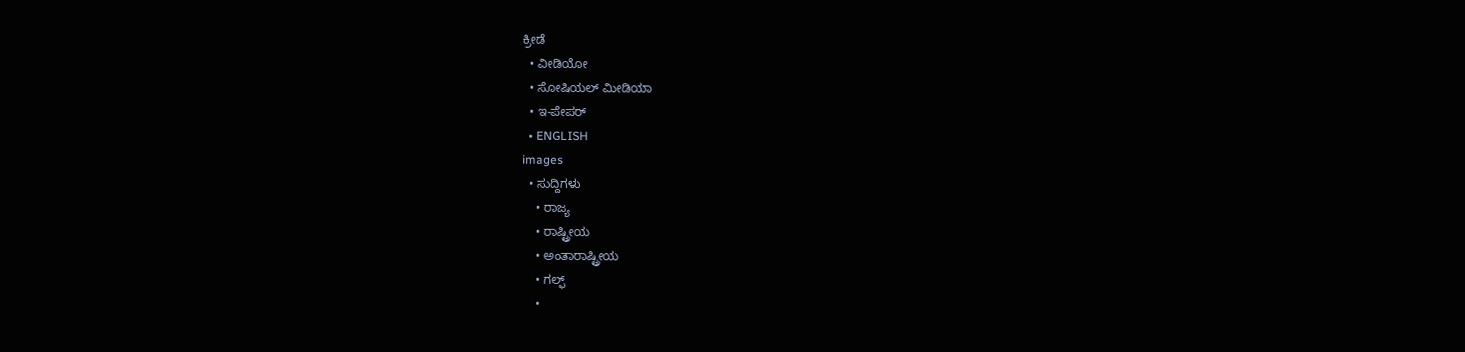ಕ್ರೀಡೆ
  • ವೀಡಿಯೋ
  • ಸೋಷಿಯಲ್ ಮೀಡಿಯಾ
  • ಇ-ಪೇಪರ್
  • ENGLISH
images
  • ಸುದ್ದಿಗಳು
    • ರಾಜ್ಯ
    • ರಾಷ್ಟ್ರೀಯ
    • ಅಂತಾರಾಷ್ಟ್ರೀಯ
    • ಗಲ್ಫ್
    •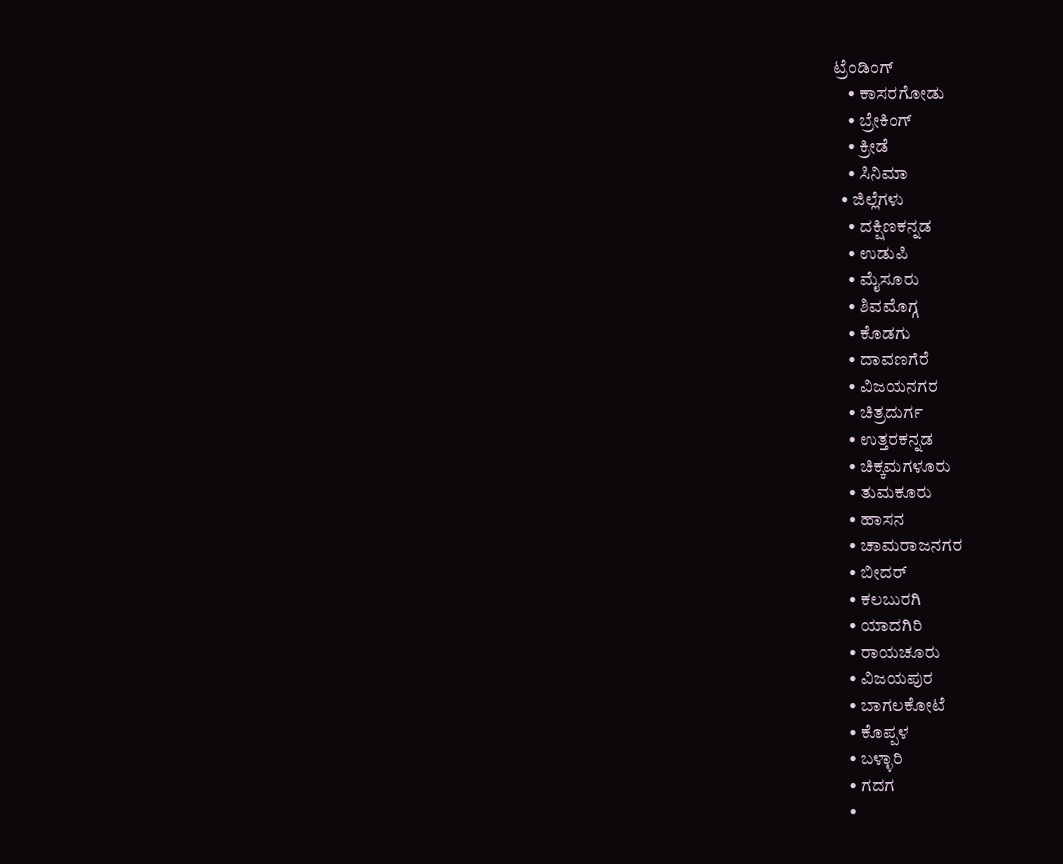ಟ್ರೆಂಡಿಂಗ್
    • ಕಾಸರಗೋಡು
    • ಬ್ರೇಕಿಂಗ್
    • ಕ್ರೀಡೆ
    • ಸಿನಿಮಾ
  • ಜಿಲ್ಲೆಗಳು
    • ದಕ್ಷಿಣಕನ್ನಡ
    • ಉಡುಪಿ
    • ಮೈಸೂರು
    • ಶಿವಮೊಗ್ಗ
    • ಕೊಡಗು
    • ದಾವಣಗೆರೆ
    • ವಿಜಯನಗರ
    • ಚಿತ್ರದುರ್ಗ
    • ಉತ್ತರಕನ್ನಡ
    • ಚಿಕ್ಕಮಗಳೂರು
    • ತುಮಕೂರು
    • ಹಾಸನ
    • ಚಾಮರಾಜನಗರ
    • ಬೀದರ್‌
    • ಕಲಬುರಗಿ
    • ಯಾದಗಿರಿ
    • ರಾಯಚೂರು
    • ವಿಜಯಪುರ
    • ಬಾಗಲಕೋಟೆ
    • ಕೊಪ್ಪಳ
    • ಬಳ್ಳಾರಿ
    • ಗದಗ
    •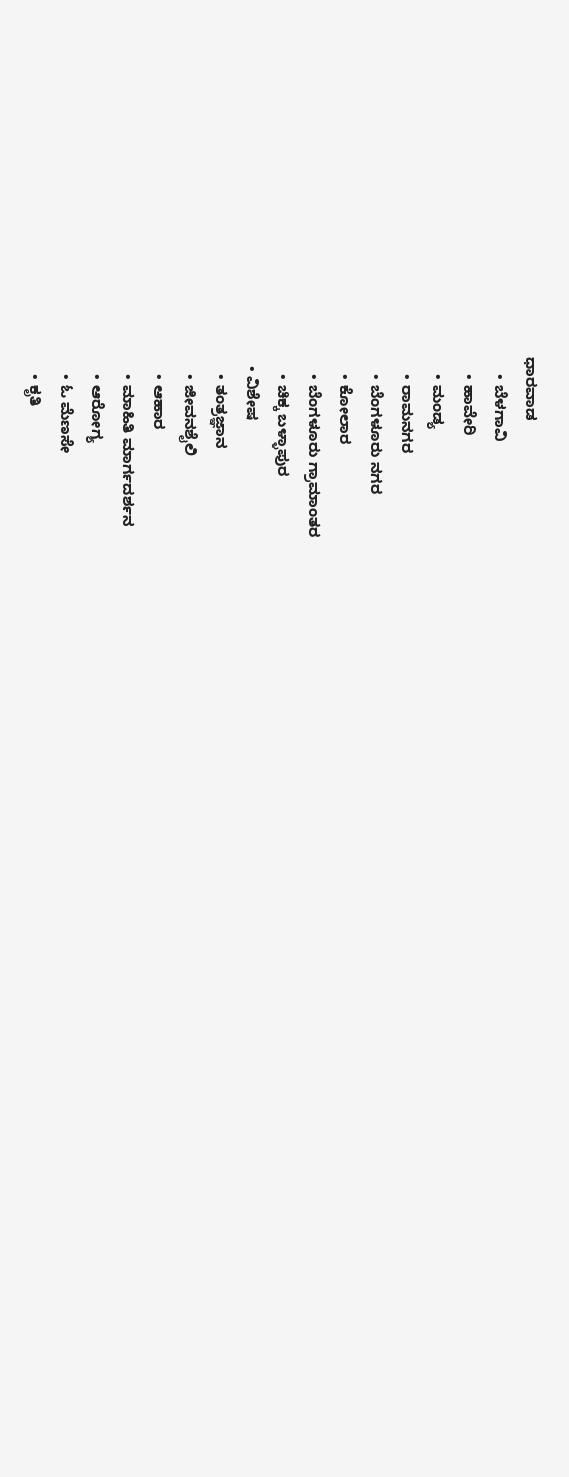ಧಾರವಾಡ
    • ಬೆಳಗಾವಿ
    • ಹಾವೇರಿ
    • ಮಂಡ್ಯ
    • ರಾಮನಗರ
    • ಬೆಂಗಳೂರು ನಗರ
    • ಕೋಲಾರ
    • ಬೆಂಗಳೂರು ಗ್ರಾಮಾಂತರ
    • ಚಿಕ್ಕ ಬಳ್ಳಾಪುರ
  • ವಿಶೇಷ
    • ತಂತ್ರಜ್ಞಾನ
    • ಜೀವನಶೈಲಿ
    • ಆಹಾರ
    • ಮಾಹಿತಿ ಮಾರ್ಗದರ್ಶನ
    • ಆರೋಗ್ಯ
    • ಓ ಮೆಣಸೇ
    • ಕೃತಿ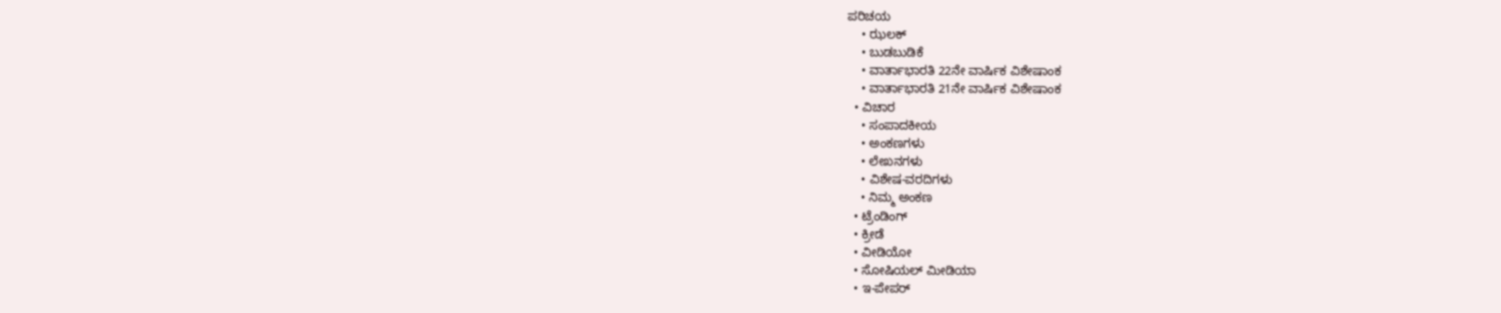ಪರಿಚಯ
    • ಝಲಕ್
    • ಬುಡಬುಡಿಕೆ
    • ವಾರ್ತಾಭಾರತಿ 22ನೇ ವಾರ್ಷಿಕ ವಿಶೇಷಾಂಕ
    • ವಾರ್ತಾಭಾರತಿ 21ನೇ ವಾರ್ಷಿಕ ವಿಶೇಷಾಂಕ
  • ವಿಚಾರ
    • ಸಂಪಾದಕೀಯ
    • ಅಂಕಣಗಳು
    • ಲೇಖನಗಳು
    • ವಿಶೇಷ-ವರದಿಗಳು
    • ನಿಮ್ಮ ಅಂಕಣ
  • ಟ್ರೆಂಡಿಂಗ್
  • ಕ್ರೀಡೆ
  • ವೀಡಿಯೋ
  • ಸೋಷಿಯಲ್ ಮೀಡಿಯಾ
  • ಇ-ಪೇಪರ್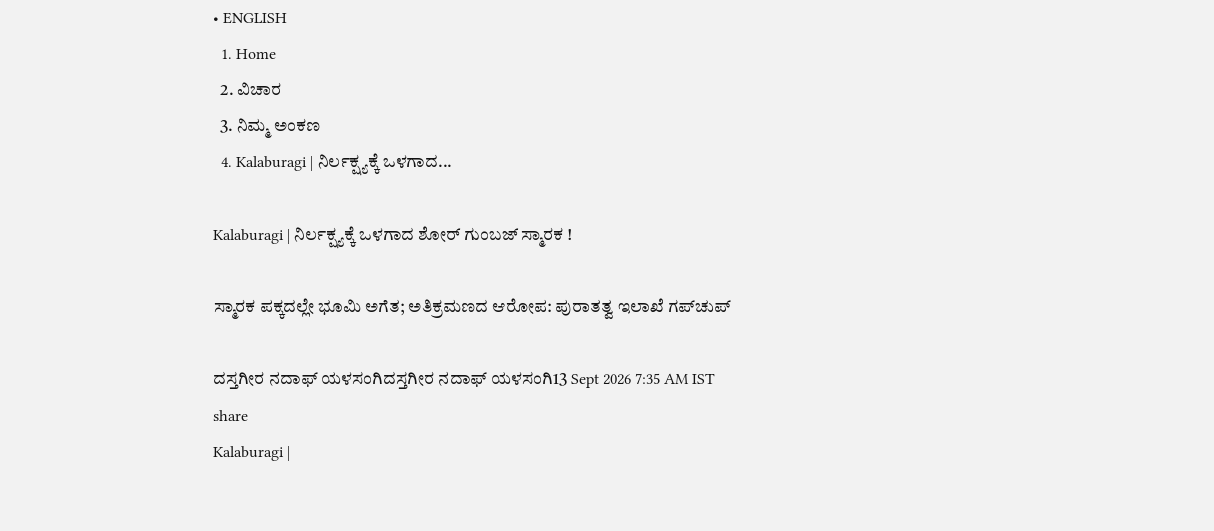• ENGLISH
  1. Home
  2. ವಿಚಾರ
  3. ನಿಮ್ಮ ಅಂಕಣ
  4. Kalaburagi | ನಿರ್ಲಕ್ಷ್ಯಕ್ಕೆ ಒಳಗಾದ...

Kalaburagi | ನಿರ್ಲಕ್ಷ್ಯಕ್ಕೆ ಒಳಗಾದ ಶೋರ್ ಗುಂಬಜ್ ಸ್ಮಾರಕ !

ಸ್ಮಾರಕ ಪಕ್ಕದಲ್ಲೇ ಭೂಮಿ ಅಗೆತ; ಅತಿಕ್ರಮಣದ ಆರೋಪ: ಪುರಾತತ್ವ ಇಲಾಖೆ ಗಪ್‌ಚುಪ್

ದಸ್ತಗೀರ ನದಾಫ್ ಯಳಸಂಗಿದಸ್ತಗೀರ ನದಾಫ್ ಯಳಸಂಗಿ13 Sept 2026 7:35 AM IST
share
Kalaburagi |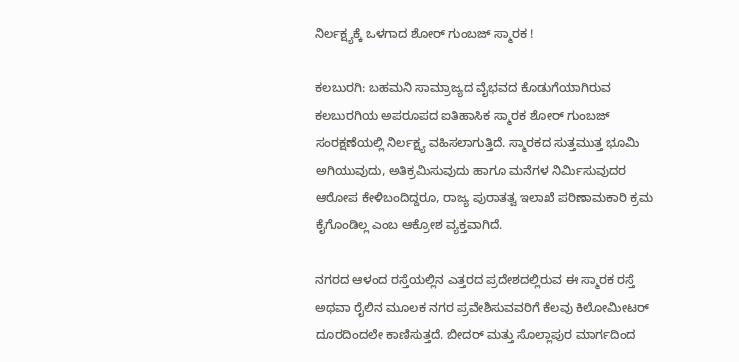ನಿರ್ಲಕ್ಷ್ಯಕ್ಕೆ ಒಳಗಾದ ಶೋರ್ ಗುಂಬಜ್ ಸ್ಮಾರಕ !

ಕಲಬುರಗಿ: ಬಹಮನಿ ಸಾಮ್ರಾಜ್ಯದ ವೈಭವದ ಕೊಡುಗೆಯಾಗಿರುವ ಕಲಬುರಗಿಯ ಅಪರೂಪದ ಐತಿಹಾಸಿಕ ಸ್ಮಾರಕ ಶೋರ್ ಗುಂಬಜ್ ಸಂರಕ್ಷಣೆಯಲ್ಲಿ ನಿರ್ಲಕ್ಷ್ಯ ವಹಿಸಲಾಗುತ್ತಿದೆ. ಸ್ಮಾರಕದ ಸುತ್ತಮುತ್ತ ಭೂಮಿ ಅಗಿಯುವುದು, ಅತಿಕ್ರಮಿಸುವುದು ಹಾಗೂ ಮನೆಗಳ ನಿರ್ಮಿಸುವುದರ ಆರೋಪ ಕೇಳಿಬಂದಿದ್ದರೂ, ರಾಜ್ಯ ಪುರಾತತ್ವ ಇಲಾಖೆ ಪರಿಣಾಮಕಾರಿ ಕ್ರಮ ಕೈಗೊಂಡಿಲ್ಲ ಎಂಬ ಆಕ್ರೋಶ ವ್ಯಕ್ತವಾಗಿದೆ.

ನಗರದ ಆಳಂದ ರಸ್ತೆಯಲ್ಲಿನ ಎತ್ತರದ ಪ್ರದೇಶದಲ್ಲಿರುವ ಈ ಸ್ಮಾರಕ ರಸ್ತೆ ಅಥವಾ ರೈಲಿನ ಮೂಲಕ ನಗರ ಪ್ರವೇಶಿಸುವವರಿಗೆ ಕೆಲವು ಕಿಲೋಮೀಟರ್ ದೂರದಿಂದಲೇ ಕಾಣಿಸುತ್ತದೆ. ಬೀದರ್ ಮತ್ತು ಸೊಲ್ಲಾಪುರ ಮಾರ್ಗದಿಂದ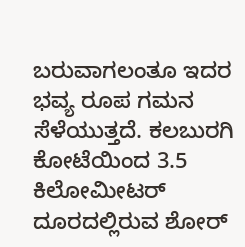ಬರುವಾಗಲಂತೂ ಇದರ ಭವ್ಯ ರೂಪ ಗಮನ ಸೆಳೆಯುತ್ತದೆ. ಕಲಬುರಗಿ ಕೋಟೆಯಿಂದ 3.5 ಕಿಲೋಮೀಟರ್ ದೂರದಲ್ಲಿರುವ ಶೋರ್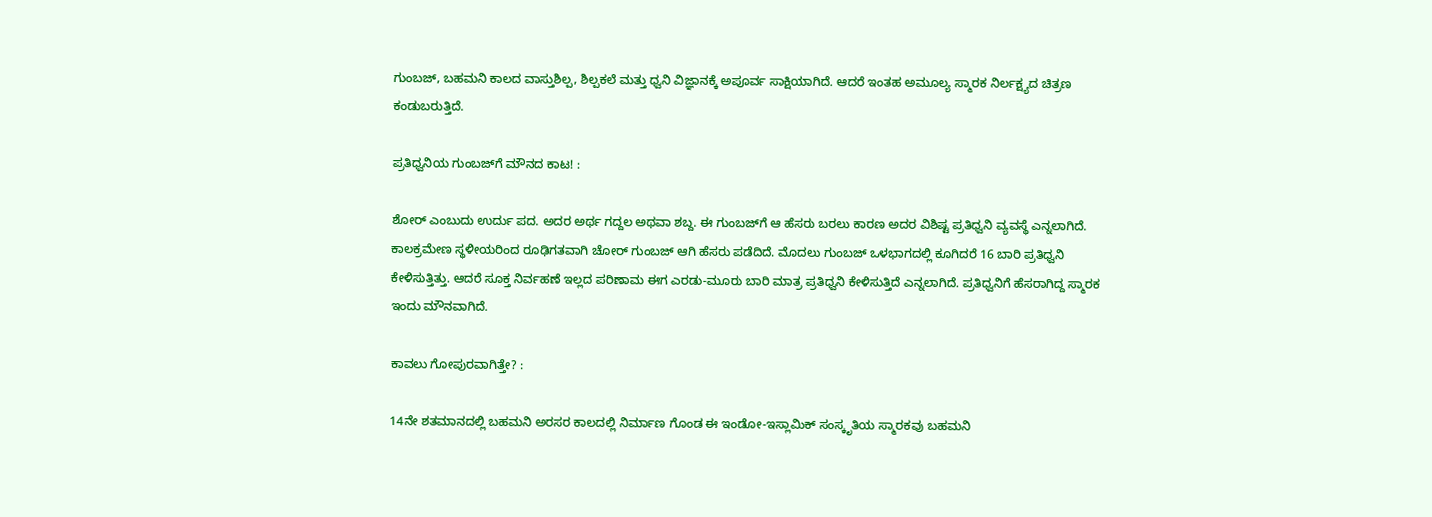ಗುಂಬಜ್, ಬಹಮನಿ ಕಾಲದ ವಾಸ್ತುಶಿಲ್ಪ, ಶಿಲ್ಪಕಲೆ ಮತ್ತು ಧ್ವನಿ ವಿಜ್ಞಾನಕ್ಕೆ ಅಪೂರ್ವ ಸಾಕ್ಷಿಯಾಗಿದೆ. ಆದರೆ ಇಂತಹ ಅಮೂಲ್ಯ ಸ್ಮಾರಕ ನಿರ್ಲಕ್ಷ್ಯದ ಚಿತ್ರಣ ಕಂಡುಬರುತ್ತಿದೆ.

ಪ್ರತಿಧ್ವನಿಯ ಗುಂಬಜ್‌ಗೆ ಮೌನದ ಕಾಟ! :

ಶೋರ್ ಎಂಬುದು ಉರ್ದು ಪದ. ಅದರ ಅರ್ಥ ಗದ್ದಲ ಅಥವಾ ಶಬ್ದ. ಈ ಗುಂಬಜ್‌ಗೆ ಆ ಹೆಸರು ಬರಲು ಕಾರಣ ಅದರ ವಿಶಿಷ್ಟ ಪ್ರತಿಧ್ವನಿ ವ್ಯವಸ್ಥೆ ಎನ್ನಲಾಗಿದೆ. ಕಾಲಕ್ರಮೇಣ ಸ್ಥಳೀಯರಿಂದ ರೂಢಿಗತವಾಗಿ ಚೋರ್ ಗುಂಬಜ್ ಆಗಿ ಹೆಸರು ಪಡೆದಿದೆ. ಮೊದಲು ಗುಂಬಜ್ ಒಳಭಾಗದಲ್ಲಿ ಕೂಗಿದರೆ 16 ಬಾರಿ ಪ್ರತಿಧ್ವನಿ ಕೇಳಿಸುತ್ತಿತ್ತು. ಆದರೆ ಸೂಕ್ತ ನಿರ್ವಹಣೆ ಇಲ್ಲದ ಪರಿಣಾಮ ಈಗ ಎರಡು-ಮೂರು ಬಾರಿ ಮಾತ್ರ ಪ್ರತಿಧ್ವನಿ ಕೇಳಿಸುತ್ತಿದೆ ಎನ್ನಲಾಗಿದೆ. ಪ್ರತಿಧ್ವನಿಗೆ ಹೆಸರಾಗಿದ್ದ ಸ್ಮಾರಕ ಇಂದು ಮೌನವಾಗಿದೆ.

ಕಾವಲು ಗೋಪುರವಾಗಿತ್ತೇ? :

14ನೇ ಶತಮಾನದಲ್ಲಿ ಬಹಮನಿ ಅರಸರ ಕಾಲದಲ್ಲಿ ನಿರ್ಮಾಣ ಗೊಂಡ ಈ ಇಂಡೋ-ಇಸ್ಲಾಮಿಕ್ ಸಂಸ್ಕೃತಿಯ ಸ್ಮಾರಕವು ಬಹಮನಿ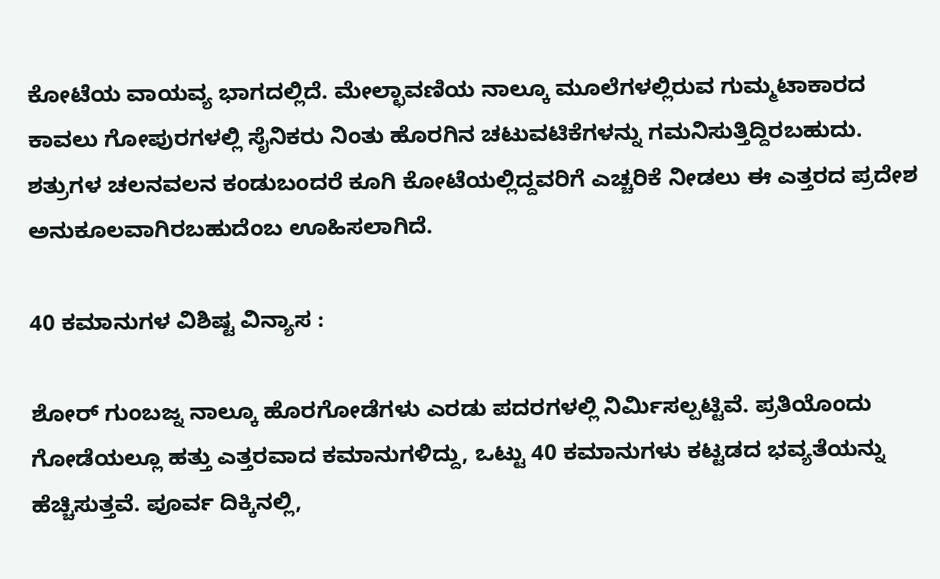ಕೋಟೆಯ ವಾಯವ್ಯ ಭಾಗದಲ್ಲಿದೆ. ಮೇಲ್ಛಾವಣಿಯ ನಾಲ್ಕೂ ಮೂಲೆಗಳಲ್ಲಿರುವ ಗುಮ್ಮಟಾಕಾರದ ಕಾವಲು ಗೋಪುರಗಳಲ್ಲಿ ಸೈನಿಕರು ನಿಂತು ಹೊರಗಿನ ಚಟುವಟಿಕೆಗಳನ್ನು ಗಮನಿಸುತ್ತಿದ್ದಿರಬಹುದು. ಶತ್ರುಗಳ ಚಲನವಲನ ಕಂಡುಬಂದರೆ ಕೂಗಿ ಕೋಟೆಯಲ್ಲಿದ್ದವರಿಗೆ ಎಚ್ಚರಿಕೆ ನೀಡಲು ಈ ಎತ್ತರದ ಪ್ರದೇಶ ಅನುಕೂಲವಾಗಿರಬಹುದೆಂಬ ಊಹಿಸಲಾಗಿದೆ.

40 ಕಮಾನುಗಳ ವಿಶಿಷ್ಟ ವಿನ್ಯಾಸ :

ಶೋರ್ ಗುಂಬಜ್ನ ನಾಲ್ಕೂ ಹೊರಗೋಡೆಗಳು ಎರಡು ಪದರಗಳಲ್ಲಿ ನಿರ್ಮಿಸಲ್ಪಟ್ಟಿವೆ. ಪ್ರತಿಯೊಂದು ಗೋಡೆಯಲ್ಲೂ ಹತ್ತು ಎತ್ತರವಾದ ಕಮಾನುಗಳಿದ್ದು, ಒಟ್ಟು 40 ಕಮಾನುಗಳು ಕಟ್ಟಡದ ಭವ್ಯತೆಯನ್ನು ಹೆಚ್ಚಿಸುತ್ತವೆ. ಪೂರ್ವ ದಿಕ್ಕಿನಲ್ಲಿ,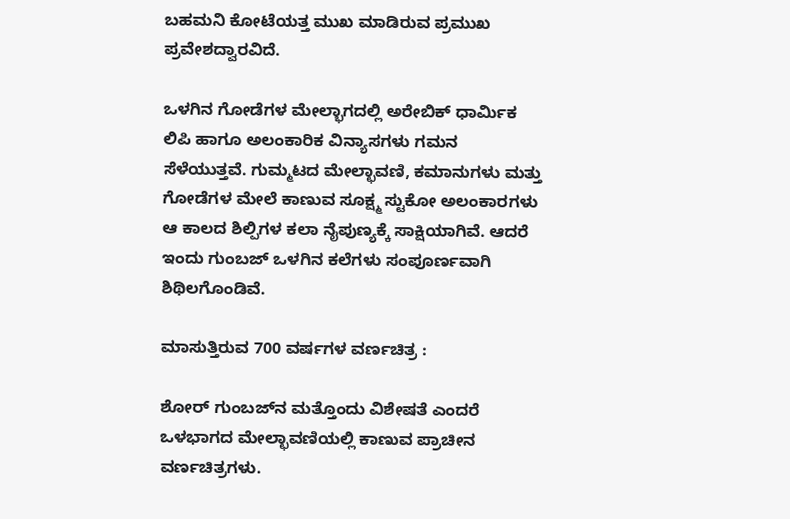ಬಹಮನಿ ಕೋಟೆಯತ್ತ ಮುಖ ಮಾಡಿರುವ ಪ್ರಮುಖ ಪ್ರವೇಶದ್ವಾರವಿದೆ.

ಒಳಗಿನ ಗೋಡೆಗಳ ಮೇಲ್ಭಾಗದಲ್ಲಿ ಅರೇಬಿಕ್ ಧಾರ್ಮಿಕ ಲಿಪಿ ಹಾಗೂ ಅಲಂಕಾರಿಕ ವಿನ್ಯಾಸಗಳು ಗಮನ ಸೆಳೆಯುತ್ತವೆ. ಗುಮ್ಮಟದ ಮೇಲ್ಛಾವಣಿ, ಕಮಾನುಗಳು ಮತ್ತು ಗೋಡೆಗಳ ಮೇಲೆ ಕಾಣುವ ಸೂಕ್ಷ್ಮ ಸ್ಟುಕೋ ಅಲಂಕಾರಗಳು ಆ ಕಾಲದ ಶಿಲ್ಪಿಗಳ ಕಲಾ ನೈಪುಣ್ಯಕ್ಕೆ ಸಾಕ್ಷಿಯಾಗಿವೆ. ಆದರೆ ಇಂದು ಗುಂಬಜ್ ಒಳಗಿನ ಕಲೆಗಳು ಸಂಪೂರ್ಣವಾಗಿ ಶಿಥಿಲಗೊಂಡಿವೆ.

ಮಾಸುತ್ತಿರುವ 700 ವರ್ಷಗಳ ವರ್ಣಚಿತ್ರ :

ಶೋರ್ ಗುಂಬಜ್‌ನ ಮತ್ತೊಂದು ವಿಶೇಷತೆ ಎಂದರೆ ಒಳಭಾಗದ ಮೇಲ್ಛಾವಣಿಯಲ್ಲಿ ಕಾಣುವ ಪ್ರಾಚೀನ ವರ್ಣಚಿತ್ರಗಳು.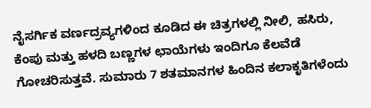ನೈಸರ್ಗಿಕ ವರ್ಣದ್ರವ್ಯಗಳಿಂದ ಕೂಡಿದ ಈ ಚಿತ್ರಗಳಲ್ಲಿ ನೀಲಿ, ಹಸಿರು, ಕೆಂಪು ಮತ್ತು ಹಳದಿ ಬಣ್ಣಗಳ ಛಾಯೆಗಳು ಇಂದಿಗೂ ಕೆಲವೆಡೆ ಗೋಚರಿಸುತ್ತವೆ. ಸುಮಾರು 7 ಶತಮಾನಗಳ ಹಿಂದಿನ ಕಲಾಕೃತಿಗಳೆಂದು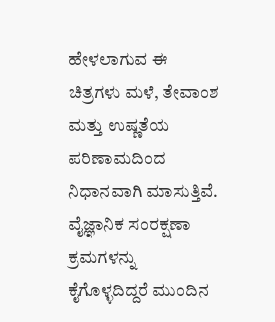ಹೇಳಲಾಗುವ ಈ ಚಿತ್ರಗಳು ಮಳೆ, ತೇವಾಂಶ ಮತ್ತು ಉಷ್ಣತೆಯ ಪರಿಣಾಮದಿಂದ ನಿಧಾನವಾಗಿ ಮಾಸುತ್ತಿವೆ. ವೈಜ್ಞಾನಿಕ ಸಂರಕ್ಷಣಾ ಕ್ರಮಗಳನ್ನು ಕೈಗೊಳ್ಳದಿದ್ದರೆ ಮುಂದಿನ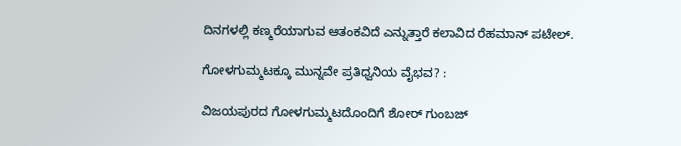ದಿನಗಳಲ್ಲಿ ಕಣ್ಮರೆಯಾಗುವ ಆತಂಕವಿದೆ ಎನ್ನುತ್ತಾರೆ ಕಲಾವಿದ ರೆಹಮಾನ್ ಪಟೇಲ್.

ಗೋಳಗುಮ್ಮಟಕ್ಕೂ ಮುನ್ನವೇ ಪ್ರತಿಧ್ವನಿಯ ವೈಭವ? :

ವಿಜಯಪುರದ ಗೋಳಗುಮ್ಮಟದೊಂದಿಗೆ ಶೋರ್ ಗುಂಬಜ್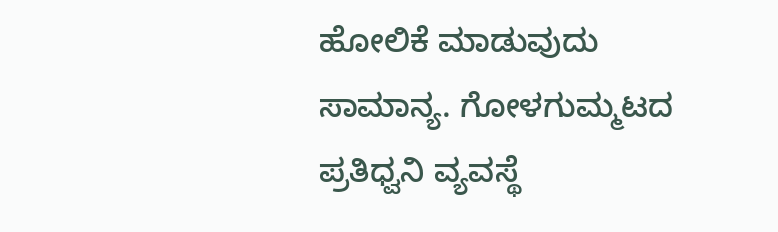ಹೋಲಿಕೆ ಮಾಡುವುದು ಸಾಮಾನ್ಯ. ಗೋಳಗುಮ್ಮಟದ ಪ್ರತಿಧ್ವನಿ ವ್ಯವಸ್ಥೆ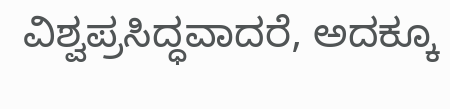ವಿಶ್ವಪ್ರಸಿದ್ಧವಾದರೆ, ಅದಕ್ಕೂ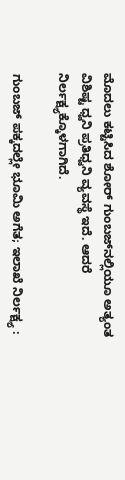ಮೊದಲು ಕಟ್ಟಿಸಿದ ಶೋರ್ ಗುಂಬಜ್‌ನಲ್ಲಿಯೂ ಅತ್ಯಂತ ವಿಶಿಷ್ಟ ಧ್ವನಿ ಪ್ರತಿಧ್ವನಿ ವ್ಯವಸ್ಥೆ ಇದೆ. ಆದರೆ ನಿರ್ಲಕ್ಷ್ಯಕ್ಕೊಳಗಾಗಿದೆ.

ಗುಂಬಜ್ ಪಕ್ಕದಲ್ಲೇ ಭೂಮಿ ಅಗೆತ; ಇಲಾಖೆ ನಿರ್ಲಕ್ಷ್ಯ :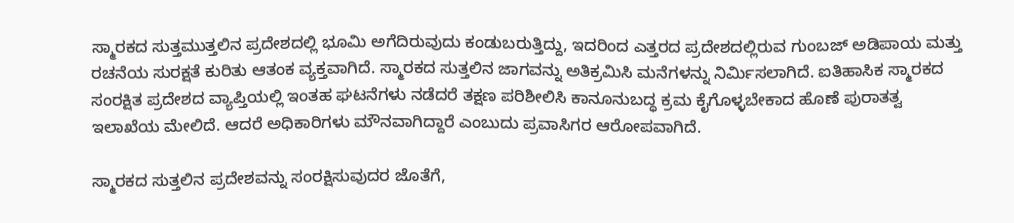ಸ್ಮಾರಕದ ಸುತ್ತಮುತ್ತಲಿನ ಪ್ರದೇಶದಲ್ಲಿ ಭೂಮಿ ಅಗೆದಿರುವುದು ಕಂಡುಬರುತ್ತಿದ್ದು, ಇದರಿಂದ ಎತ್ತರದ ಪ್ರದೇಶದಲ್ಲಿರುವ ಗುಂಬಜ್ ಅಡಿಪಾಯ ಮತ್ತು ರಚನೆಯ ಸುರಕ್ಷತೆ ಕುರಿತು ಆತಂಕ ವ್ಯಕ್ತವಾಗಿದೆ. ಸ್ಮಾರಕದ ಸುತ್ತಲಿನ ಜಾಗವನ್ನು ಅತಿಕ್ರಮಿಸಿ ಮನೆಗಳನ್ನು ನಿರ್ಮಿಸಲಾಗಿದೆ. ಐತಿಹಾಸಿಕ ಸ್ಮಾರಕದ ಸಂರಕ್ಷಿತ ಪ್ರದೇಶದ ವ್ಯಾಪ್ತಿಯಲ್ಲಿ ಇಂತಹ ಘಟನೆಗಳು ನಡೆದರೆ ತಕ್ಷಣ ಪರಿಶೀಲಿಸಿ ಕಾನೂನುಬದ್ಧ ಕ್ರಮ ಕೈಗೊಳ್ಳಬೇಕಾದ ಹೊಣೆ ಪುರಾತತ್ವ ಇಲಾಖೆಯ ಮೇಲಿದೆ. ಆದರೆ ಅಧಿಕಾರಿಗಳು ಮೌನವಾಗಿದ್ದಾರೆ ಎಂಬುದು ಪ್ರವಾಸಿಗರ ಆರೋಪವಾಗಿದೆ.

ಸ್ಮಾರಕದ ಸುತ್ತಲಿನ ಪ್ರದೇಶವನ್ನು ಸಂರಕ್ಷಿಸುವುದರ ಜೊತೆಗೆ,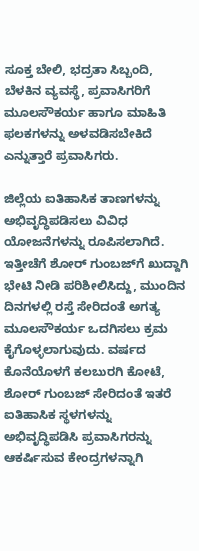ಸೂಕ್ತ ಬೇಲಿ, ಭದ್ರತಾ ಸಿಬ್ಬಂದಿ, ಬೆಳಕಿನ ವ್ಯವಸ್ಥೆ, ಪ್ರವಾಸಿಗರಿಗೆ ಮೂಲಸೌಕರ್ಯ ಹಾಗೂ ಮಾಹಿತಿ ಫಲಕಗಳನ್ನು ಅಳವಡಿಸಬೇಕಿದೆ ಎನ್ನುತ್ತಾರೆ ಪ್ರವಾಸಿಗರು.

ಜಿಲ್ಲೆಯ ಐತಿಹಾಸಿಕ ತಾಣಗಳನ್ನು ಅಭಿವೃದ್ಧಿಪಡಿಸಲು ವಿವಿಧ ಯೋಜನೆಗಳನ್ನು ರೂಪಿಸಲಾಗಿದೆ. ಇತ್ತೀಚೆಗೆ ಶೋರ್ ಗುಂಬಜ್‌ಗೆ ಖುದ್ದಾಗಿ ಭೇಟಿ ನೀಡಿ ಪರಿಶೀಲಿಸಿದ್ದು, ಮುಂದಿನ ದಿನಗಳಲ್ಲಿ ರಸ್ತೆ ಸೇರಿದಂತೆ ಅಗತ್ಯ ಮೂಲಸೌಕರ್ಯ ಒದಗಿಸಲು ಕ್ರಮ ಕೈಗೊಳ್ಳಲಾಗುವುದು. ವರ್ಷದ ಕೊನೆಯೊಳಗೆ ಕಲಬುರಗಿ ಕೋಟೆ, ಶೋರ್ ಗುಂಬಜ್ ಸೇರಿದಂತೆ ಇತರೆ ಐತಿಹಾಸಿಕ ಸ್ಥಳಗಳನ್ನು ಅಭಿವೃದ್ಧಿಪಡಿಸಿ ಪ್ರವಾಸಿಗರನ್ನು ಆಕರ್ಷಿಸುವ ಕೇಂದ್ರಗಳನ್ನಾಗಿ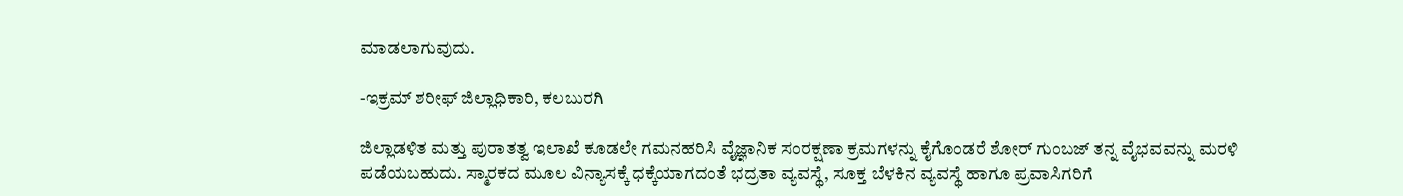ಮಾಡಲಾಗುವುದು.

-ಇಕ್ರಮ್ ಶರೀಫ್ ಜಿಲ್ಲಾಧಿಕಾರಿ, ಕಲಬುರಗಿ

ಜಿಲ್ಲಾಡಳಿತ ಮತ್ತು ಪುರಾತತ್ವ ಇಲಾಖೆ ಕೂಡಲೇ ಗಮನಹರಿಸಿ ವೈಜ್ಞಾನಿಕ ಸಂರಕ್ಷಣಾ ಕ್ರಮಗಳನ್ನು ಕೈಗೊಂಡರೆ ಶೋರ್ ಗುಂಬಜ್ ತನ್ನ ವೈಭವವನ್ನು ಮರಳಿ ಪಡೆಯಬಹುದು. ಸ್ಮಾರಕದ ಮೂಲ ವಿನ್ಯಾಸಕ್ಕೆ ಧಕ್ಕೆಯಾಗದಂತೆ ಭದ್ರತಾ ವ್ಯವಸ್ಥೆ, ಸೂಕ್ತ ಬೆಳಕಿನ ವ್ಯವಸ್ಥೆ ಹಾಗೂ ಪ್ರವಾಸಿಗರಿಗೆ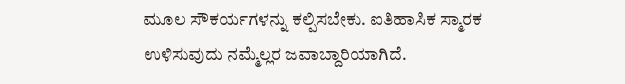ಮೂಲ ಸೌಕರ್ಯಗಳನ್ನು ಕಲ್ಪಿಸಬೇಕು. ಐತಿಹಾಸಿಕ ಸ್ಮಾರಕ ಉಳಿಸುವುದು ನಮ್ಮೆಲ್ಲರ ಜವಾಬ್ದಾರಿಯಾಗಿದೆ.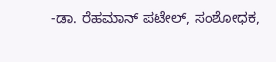-ಡಾ. ರೆಹಮಾನ್ ಪಟೇಲ್, ಸಂಶೋಧಕ,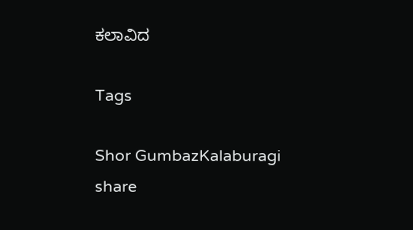ಕಲಾವಿದ

Tags

Shor GumbazKalaburagi
share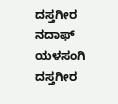ದಸ್ತಗೀರ ನದಾಫ್ ಯಳಸಂಗಿ
ದಸ್ತಗೀರ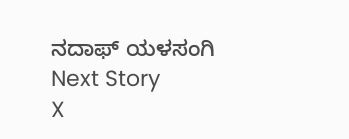ನದಾಫ್ ಯಳಸಂಗಿ
Next Story
X